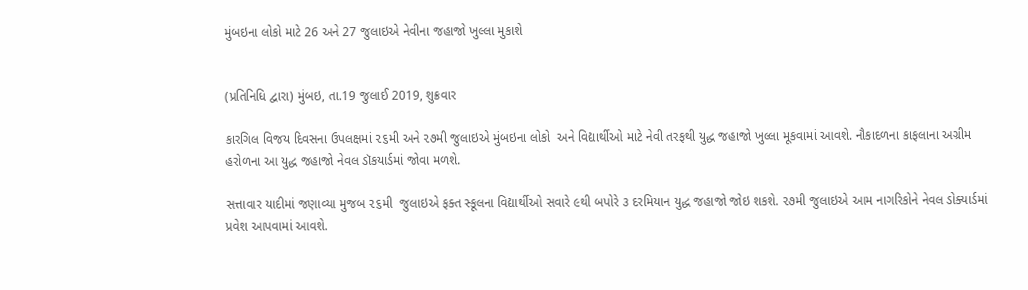મુંબઇના લોકો માટે 26 અને 27 જુલાઇએ નેવીના જહાજો ખુલ્લા મુકાશે


(પ્રતિનિધિ દ્વારા) મુંબઇ, તા.19 જુલાઈ 2019, શુક્રવાર

કારગિલ વિજય દિવસના ઉપલક્ષમાં ૨૬મી અને ૨૭મી જુલાઇએ મુંબઇના લોકો  અને વિદ્યાર્થીઓ માટે નેવી તરફથી યુદ્ધ જહાજો ખુલ્લા મૂકવામાં આવશે. નૌકાદળના કાફલાના અગ્રીમ હરોળના આ યુદ્ધ જહાજો નેવલ ડૉકયાર્ડમાં જોવા મળશે.

સત્તાવાર યાદીમાં જણાવ્યા મુજબ ૨૬મી  જુલાઇએ ફક્ત સ્કૂલના વિદ્યાર્થીઓ સવારે ૯થી બપોરે ૩ દરમિયાન યુદ્ધ જહાજો જોઇ શકશે. ૨૭મી જુલાઇએ આમ નાગરિકોને નેવલ ડોક્યાર્ડમાં પ્રવેશ આપવામાં આવશે.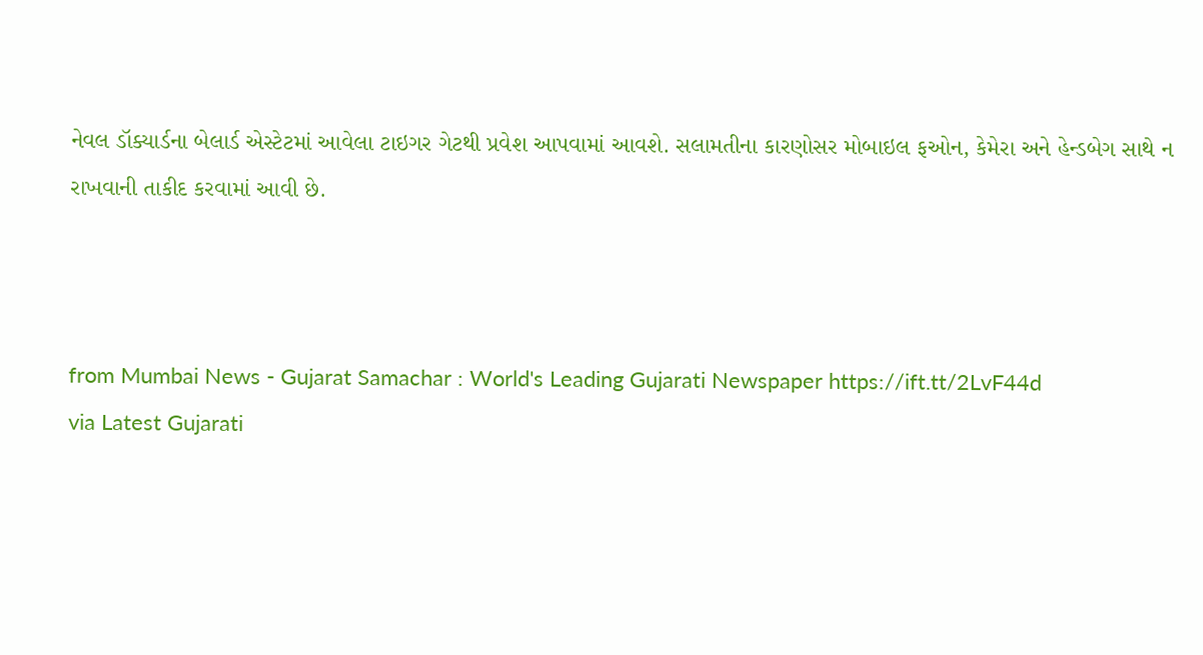નેવલ ડૉક્યાર્ડના બેલાર્ડ એસ્ટેટમાં આવેલા ટાઇગર ગેટથી પ્રવેશ આપવામાં આવશે. સલામતીના કારણોસર મોબાઇલ ફઓન, કેમેરા અને હેન્ડબેગ સાથે ન રાખવાની તાકીદ કરવામાં આવી છે.



from Mumbai News - Gujarat Samachar : World's Leading Gujarati Newspaper https://ift.tt/2LvF44d
via Latest Gujarati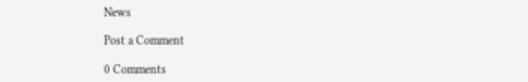News

Post a Comment

0 Comments